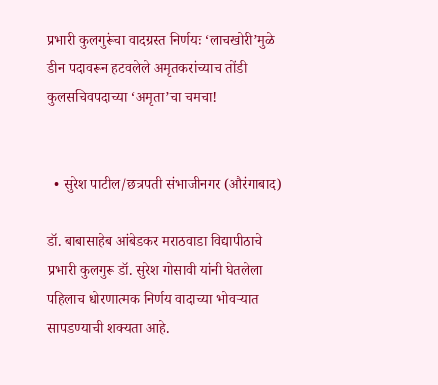प्रभारी कुलगुरूंचा वादग्रस्त निर्णयः ‘लाचखोरी’मुळे डीन पदावरून हटवलेले अमृतकरांच्याच तोंडी कुलसचिवपदाच्या ‘अमृता’चा चमचा!


  • सुरेश पाटील/छत्रपती संभाजीनगर (औरंगाबाद)

डॉ. बाबासाहेब आंबेडकर मराठवाडा विद्यापीठाचे प्रभारी कुलगुरू डॉ. सुरेश गोसावी यांनी घेतलेला पहिलाच धोरणात्मक निर्णय वादाच्या भोवऱ्यात सापडण्याची शक्यता आहे.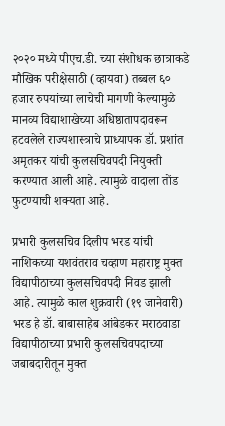२०२० मध्ये पीएच.डी. च्या संशोधक छात्राकडे मौखिक परीक्षेसाठी (व्हायवा) तब्बल ६० हजार रुपयांच्या लाचेची मागणी केल्यामुळे मानव्य विद्याशाखेच्या अधिष्ठातापदावरून हटवलेले राज्यशास्त्राचे प्राध्यापक डॉ. प्रशांत अमृतकर यांची कुलसचिवपदी नियुक्ती करण्यात आली आहे. त्यामुळे वादाला तोंड फुटण्याची शक्यता आहे.

प्रभारी कुलसचिव दिलीप भरड यांची नाशिकच्या यशवंतराव चव्हाण महाराष्ट्र मुक्त विद्यापीठाच्या कुलसचिवपदी निवड झाली आहे. त्यामुळे काल शुक्रवारी (१९ जानेवारी) भरड हे डॉ. बाबासाहेब आंबेडकर मराठवाडा विद्यापीठाच्या प्रभारी कुलसचिवपदाच्या जबाबदारीतून मुक्त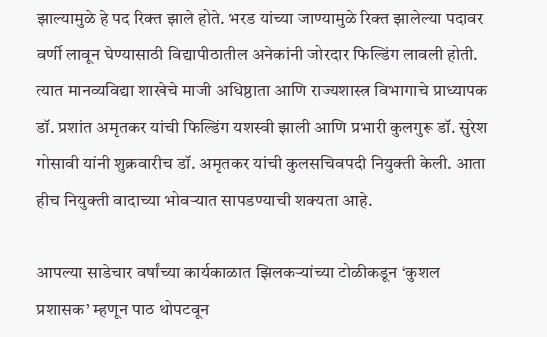झाल्यामुळे हे पद रिक्त झाले होते. भरड यांच्या जाण्यामुळे रिक्त झालेल्या पदावर वर्णी लावून घेण्यासाठी विद्यापीठातील अनेकांनी जोरदार फिल्डिंग लावली होती. त्यात मानव्यविद्या शाखेचे माजी अधिष्ठाता आणि राज्यशास्त्र विभागाचे प्राध्यापक डॉ. प्रशांत अमृतकर यांची फिल्डिंग यशस्वी झाली आणि प्रभारी कुलगुरू डॉ. सुरेश गोसावी यांनी शुक्रवारीच डॉ. अमृतकर यांची कुलसचिवपदी नियुक्ती केली. आता हीच नियुक्ती वादाच्या भोवऱ्यात सापडण्याची शक्यता आहे.

आपल्या साडेचार वर्षांच्या कार्यकाळात झिलकऱ्यांच्या टोळीकडून ‘कुशल प्रशासक’ म्हणून पाठ थोपटवून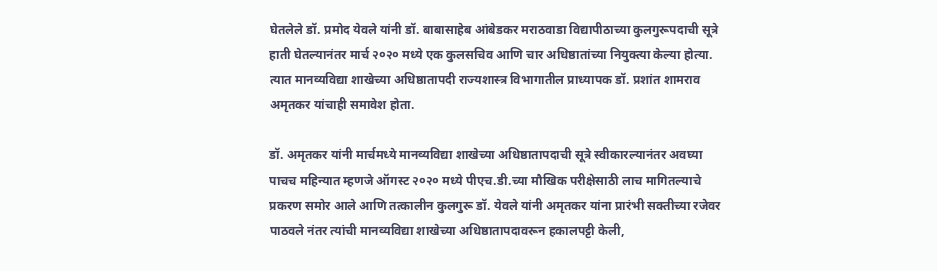घेतलेले डॉ. प्रमोद येवले यांनी डॉ. बाबासाहेब आंबेडकर मराठवाडा विद्यापीठाच्या कुलगुरूपदाची सूत्रे हाती घेतल्यानंतर मार्च २०२० मध्ये एक कुलसचिव आणि चार अधिष्ठातांच्या नियुक्त्या केल्या होत्या. त्यात मानव्यविद्या शाखेच्या अधिष्ठातापदी राज्यशास्त्र विभागातील प्राध्यापक डॉ. प्रशांत शामराव अमृतकर यांचाही समावेश होता.

डॉ. अमृतकर यांनी मार्चमध्ये मानव्यविद्या शाखेच्या अधिष्ठातापदाची सूत्रे स्वीकारल्यानंतर अवघ्या पाचच महिन्यात म्हणजे ऑगस्ट २०२० मध्ये पीएच.डी.च्या मौखिक परीक्षेसाठी लाच मागितल्याचे प्रकरण समोर आले आणि तत्कालीन कुलगुरू डॉ. येवले यांनी अमृतकर यांना प्रारंभी सक्तीच्या रजेवर पाठवले नंतर त्यांची मानव्यविद्या शाखेच्या अधिष्ठातापदावरून हकालपट्टी केली,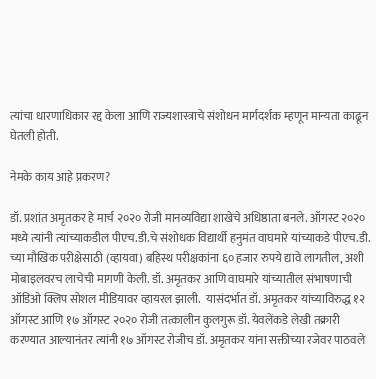त्यांचा धारणाधिकार रद्द केला आणि राज्यशास्त्राचे संशोधन मार्गदर्शक म्हणून मान्यता काढून घेतली होती.

नेमके काय आहे प्रकरण?

डॉ. प्रशांत अमृतकर हे मार्च २०२० रोजी मानव्यविद्या शाखेचे अधिष्ठाता बनले. ऑगस्ट २०२० मध्ये त्यांनी त्यांच्याकडील पीएच.डी.चे संशोधक विद्यार्थी हनुमंत वाघमारे यांच्याकडे पीएच.डी. च्या मौखिक परीक्षेसाठी (व्हायवा) बहिस्थ परीक्षकांना ६० हजार रुपये द्यावे लागतील, अशी मोबाइलवरच लाचेची मागणी केली. डॉ. अमृतकर आणि वाघमारे यांच्यातील संभाषणाची ऑडिओ क्लिप सोशल मीडियावर व्हायरल झाली.  यासंदर्भात डॉ. अमृतकर यांच्याविरुद्ध १२ ऑगस्ट आणि १७ ऑगस्ट २०२० रोजी तत्कालीन कुलगुरू डॉ. येवलेंकडे लेखी तक्रारी करण्यात आल्यानंतर त्यांनी १७ ऑगस्ट रोजीच डॉ. अमृतकर यांना सक्तीच्या रजेवर पाठवले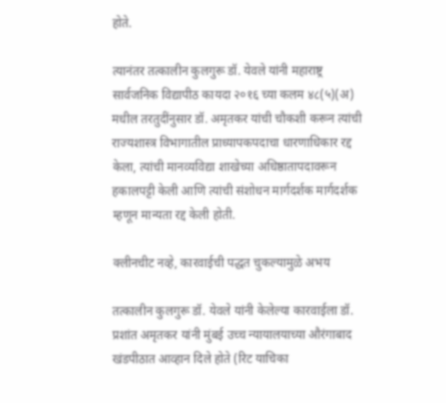होते.

त्यानंतर तत्कालीन कुलगुरू डॉ. येवले यांनी महाराष्ट्र सार्वजनिक विद्यापीठ कायदा २०१६ च्या कलम ४८(५)(अ) मधील तरतुदींनुसार डॉ. अमृतकर यांची चौकशी करून त्यांची राज्यशास्त्र विभागातील प्राध्यापकपदाचा धारणाधिकार रद्द केला, त्यांची मानव्यविद्या शाखेच्या अधिष्ठातापदावरून हकालपट्टी केली आणि त्यांची संशोधन मार्गदर्शक मार्गदर्शक म्हणून मान्यता रद्द केली होती.

क्लीनचीट नव्हे, कारवाईची पद्धत चुकल्यामुळे अभय

तत्कालीन कुलगुरू डॉ. येवले यांनी केलेल्या कारवाईला डॉ. प्रशांत अमृतकर यांनी मुंबई उच्च न्यायालयाच्या औरंगाबाद खंडपीठात आव्हान दिले होते (रिट याचिका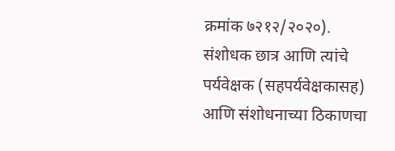क्रमांक ७२१२/२०२०). संशोधक छात्र आणि त्यांचे पर्यवेक्षक (सहपर्यवेक्षकासह) आणि संशोधनाच्या ठिकाणचा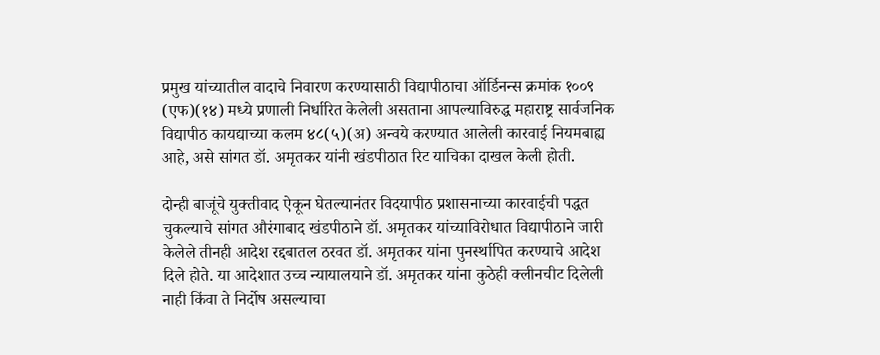प्रमुख यांच्यातील वादाचे निवारण करण्यासाठी विद्यापीठाचा ऑर्डिनन्स क्रमांक १००९ (एफ)(१४) मध्ये प्रणाली निर्धारित केलेली असताना आपल्याविरुद्ध महाराष्ट्र सार्वजनिक विद्यापीठ कायद्याच्या कलम ४८(५)(अ) अन्वये करण्यात आलेली कारवाई नियमबाह्य आहे, असे सांगत डॉ. अमृतकर यांनी खंडपीठात रिट याचिका दाखल केली होती.

दोन्ही बाजूंचे युक्तीवाद ऐकून घेतल्यानंतर विदयापीठ प्रशासनाच्या कारवाईची पद्धत चुकल्याचे सांगत औरंगाबाद खंडपीठाने डॉ. अमृतकर यांच्याविरोधात विद्यापीठाने जारी केलेले तीनही आदेश रद्दबातल ठरवत डॉ. अमृतकर यांना पुनर्स्थापित करण्याचे आदेश दिले होते. या आदेशात उच्च न्यायालयाने डॉ. अमृतकर यांना कुठेही क्लीनचीट दिलेली नाही किंवा ते निर्दोष असल्याचा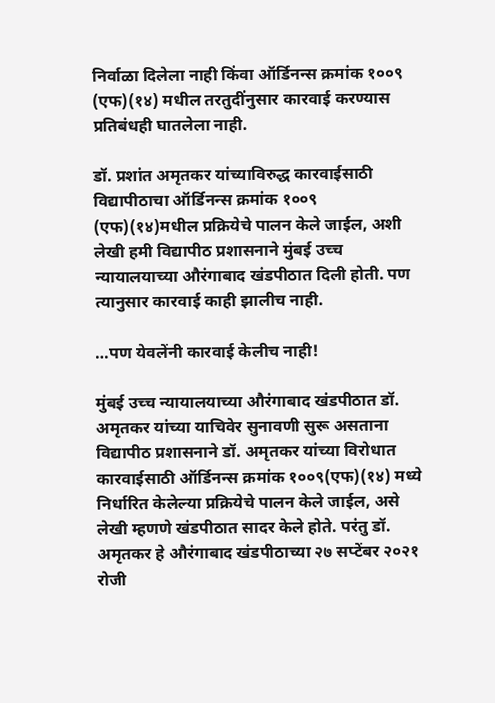निर्वाळा दिलेला नाही किंवा ऑर्डिनन्स क्रमांक १००९ (एफ)(१४) मधील तरतुदींनुसार कारवाई करण्यास प्रतिबंधही घातलेला नाही.

डॉ. प्रशांत अमृतकर यांच्याविरुद्ध कारवाईसाठी विद्यापीठाचा ऑर्डिनन्स क्रमांक १००९ (एफ)(१४)मधील प्रक्रियेचे पालन केले जाईल, अशी लेखी हमी विद्यापीठ प्रशासनाने मुंबई उच्च न्यायालयाच्या औरंगाबाद खंडपीठात दिली होती. पण त्यानुसार कारवाई काही झालीच नाही.

…पण येवलेंनी कारवाई केलीच नाही!

मुंबई उच्च न्यायालयाच्या औरंगाबाद खंडपीठात डॉ. अमृतकर यांच्या याचिवेर सुनावणी सुरू असताना विद्यापीठ प्रशासनाने डॉ. अमृतकर यांच्या विरोधात कारवाईसाठी ऑर्डिनन्स क्रमांक १००९(एफ)(१४) मध्ये निर्धारित केलेल्या प्रक्रियेचे पालन केले जाईल, असे लेखी म्हणणे खंडपीठात सादर केले होते. परंतु डॉ. अमृतकर हे औरंगाबाद खंडपीठाच्या २७ सप्टेंबर २०२१ रोजी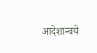आदेशान्वये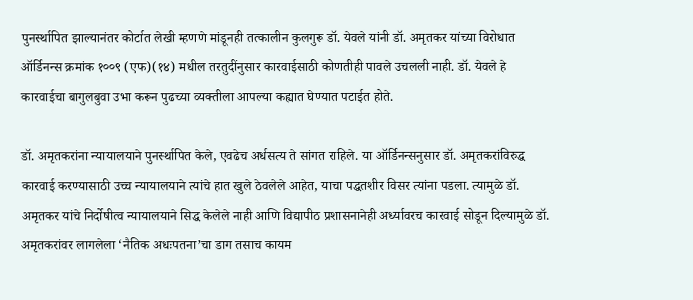पुनर्स्थापित झाल्यानंतर कोर्टात लेखी म्हणणे मांडूनही तत्कालीन कुलगुरू डॉ. येवले यांनी डॉ. अमृतकर यांच्या विरोधात ऑर्डिनन्स क्रमांक १००९ (एफ)(१४) मधील तरतुदींनुसार कारवाईसाठी कोणतीही पावले उचलली नाही. डॉ. येवले हे कारवाईचा बागुलबुवा उभा करून पुढच्या व्यक्तीला आपल्या कह्यात घेण्यात पटाईत होते.

डॉ. अमृतकरांना न्यायालयाने पुनर्स्थापित केले, एवढेच अर्धसत्य ते सांगत राहिले. या ऑर्डिनन्सनुसार डॉ. अमृतकरांविरुद्ध कारवाई करण्यासाठी उच्च न्यायालयाने त्यांचे हात खुले ठेवलेले आहेत, याचा पद्धतशीर विसर त्यांना पडला. त्यामुळे डॉ. अमृतकर यांचे निर्दोषीत्व न्यायालयाने सिद्ध केलेले नाही आणि विद्यापीठ प्रशासनानेही अर्ध्यावरच कारवाई सोडून दिल्यामुळे डॉ. अमृतकरांवर लागलेला ‘नैतिक अधःपतना’चा डाग तसाच कायम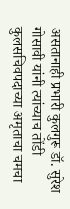असतानाही प्रभारी कुलगुरू डॉ. सुरेश गोसावी यांनी त्यांच्याच तोंडी कुलसचिवपदाच्या अमृताचा चमचा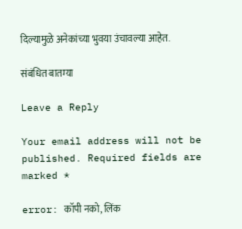दिल्यामुळे अनेकांच्या भुवया उंचावल्या आहेत.

संबंधित बातम्या

Leave a Reply

Your email address will not be published. Required fields are marked *

error: कॉपी नको, लिंक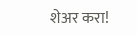शेअर करा!